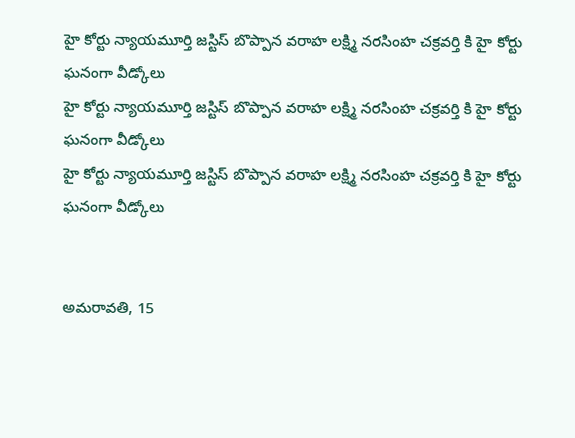హై కోర్టు న్యాయమూర్తి జస్టిస్ బొప్పాన వరాహ లక్ష్మి నరసింహ చక్రవర్తి కి హై కోర్టు ఘనంగా వీడ్కోలు
హై కోర్టు న్యాయమూర్తి జస్టిస్ బొప్పాన వరాహ లక్ష్మి నరసింహ చక్రవర్తి కి హై కోర్టు ఘనంగా వీడ్కోలు
హై కోర్టు న్యాయమూర్తి జస్టిస్ బొప్పాన వరాహ లక్ష్మి నరసింహ చక్రవర్తి కి హై కోర్టు ఘనంగా వీడ్కోలు


అమరావతి, 15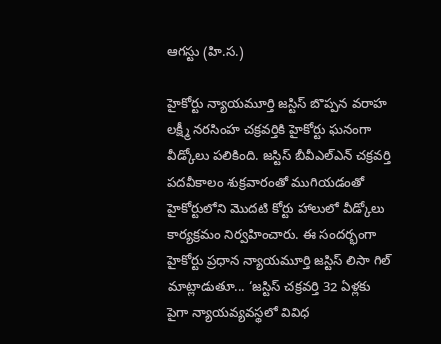ఆగస్టు (హి.స.)

హైకోర్టు న్యాయమూర్తి జస్టిస్ బొప్పన వరాహ లక్ష్మీ నరసింహ చక్రవర్తికి హైకోర్టు ఘనంగా వీడ్కోలు పలికింది. జస్టిస్ బీవీఎల్ఎన్ చక్రవర్తి పదవీకాలం శుక్రవారంతో ముగియడంతో హైకోర్టులోని మొదటి కోర్టు హాలులో వీడ్కోలు కార్యక్రమం నిర్వహించారు. ఈ సందర్భంగా హైకోర్టు ప్రధాన న్యాయమూర్తి జస్టిస్ లిసా గిల్ మాట్లాడుతూ... ‘జస్టిస్ చక్రవర్తి 32 ఏళ్లకు పైగా న్యాయవ్యవస్థలో వివిధ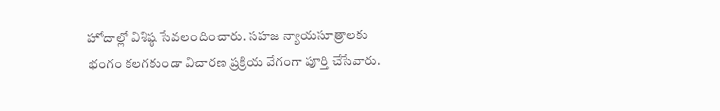హోదాల్లో విశిష్ఠ సేవలందించారు. సహజ న్యాయసూత్రాలకు భంగం కలగకుండా విచారణ ప్రక్రియ వేగంగా పూర్తి చేసేవారు.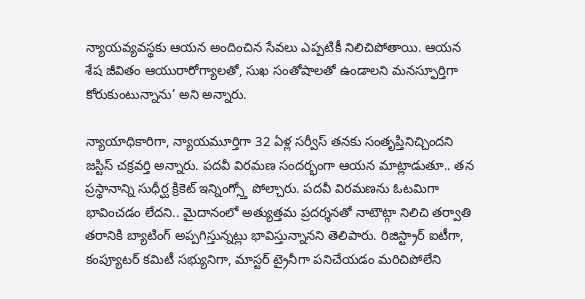న్యాయవ్యవస్థకు ఆయన అందించిన సేవలు ఎప్పటికీ నిలిచిపోతాయి. ఆయన శేష జీవితం ఆయురారోగ్యాలతో, సుఖ సంతోషాలతో ఉండాలని మనస్ఫూర్తిగా కోరుకుంటున్నాను’ అని అన్నారు.

న్యాయాధికారిగా, న్యాయమూర్తిగా 32 ఏళ్ల సర్వీస్ తనకు సంతృప్తినిచ్చిందని జస్టిస్ చక్రవర్తి అన్నారు. పదవీ విరమణ సందర్భంగా ఆయన మాట్లాడుతూ.. తన ప్రస్థానాన్ని సుధీర్ఘ క్రికెట్ ఇన్నింగ్స్తో పోల్చారు. పదవీ విరమణను ఓటమిగా భావించడం లేదని.. మైదానంలో అత్యుత్తమ ప్రదర్శనతో నాటౌట్గా నిలిచి తర్వాతి తరానికి బ్యాటింగ్ అప్పగిస్తున్నట్లు భావిస్తున్నానని తెలిపారు. రిజిస్ట్రార్ ఐటీగా, కంప్యూటర్ కమిటీ సభ్యునిగా, మాస్టర్ ట్రైనీగా పనిచేయడం మరిచిపోలేని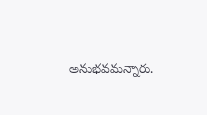అనుభవమన్నారు.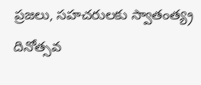ప్రజలు, సహచరులకు స్వాతంత్య్ర దినోత్సవ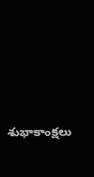శుభాకాంక్షలు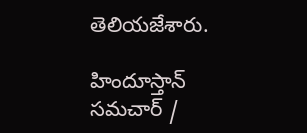తెలియజేశారు.

హిందూస్తాన్ సమచార్ /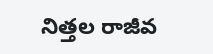నిత్తల రాజీవ